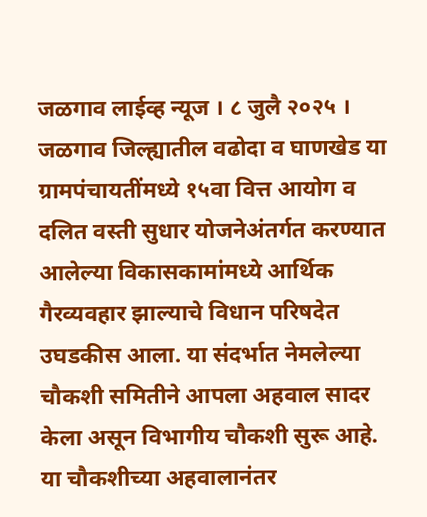जळगाव लाईव्ह न्यूज । ८ जुलै २०२५ । जळगाव जिल्ह्यातील वढोदा व घाणखेड या ग्रामपंचायतींमध्ये १५वा वित्त आयोग व दलित वस्ती सुधार योजनेअंतर्गत करण्यात आलेल्या विकासकामांमध्ये आर्थिक गैरव्यवहार झाल्याचे विधान परिषदेत उघडकीस आला. या संदर्भात नेमलेल्या चौकशी समितीने आपला अहवाल सादर केला असून विभागीय चौकशी सुरू आहे. या चौकशीच्या अहवालानंतर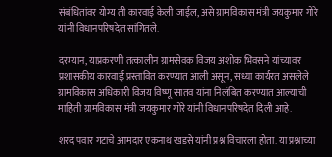संबंधितांवर योग्य ती कारवाई केली जाईल, असे ग्रामविकास मंत्री जयकुमार गोरे यांनी विधानपरिषदेत सांगितले.

दरम्यान, याप्रकरणी तत्कालीन ग्रामसेवक विजय अशोक भिवसने यांच्यावर प्रशासकीय कारवाई प्रस्तावित करण्यात आली असून, सध्या कार्यरत असलेले ग्रामविकास अधिकारी विजय विष्णू सातव यांना निलंबित करण्यात आल्याची माहिती ग्रामविकास मंत्री जयकुमार गोरे यांनी विधानपरिषदेत दिली आहे.

शरद पवार गटाचे आमदार एकनाथ खडसे यांनी प्रश्न विचारला होता. या प्रश्नाच्या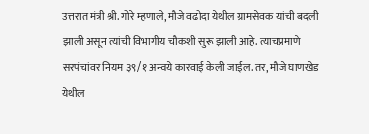उत्तरात मंत्री श्री. गोरे म्हणाले, मौजे वढोदा येथील ग्रामसेवक यांची बदली झाली असून त्यांची विभागीय चौकशी सुरू झाली आहे. त्याचप्रमाणे सरपंचांवर नियम ३९/१ अन्वये कारवाई केली जाईल. तर, मौजे घाणखेड येथील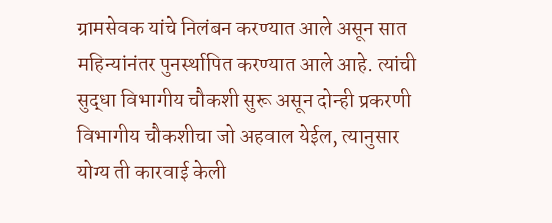ग्रामसेवक यांचे निलंबन करण्यात आले असून सात महिन्यांनंतर पुनर्स्थापित करण्यात आले आहे. त्यांची सुद्धा विभागीय चौकशी सुरू असून दोन्ही प्रकरणी विभागीय चौकशीचा जो अहवाल येईल, त्यानुसार योग्य ती कारवाई केली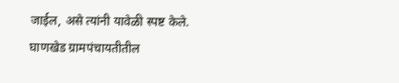जाईल, असे त्यांनी यावेळी स्पष्ट केले.
घाणखेड ग्रामपंचायतीतील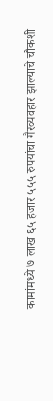कामांमध्ये ७ लाख ६५ हजार ५५५ रुपयांचा गैरव्यवहार झाल्याचे चौकशी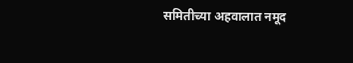समितीच्या अहवालात नमूद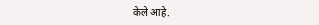केले आहे.